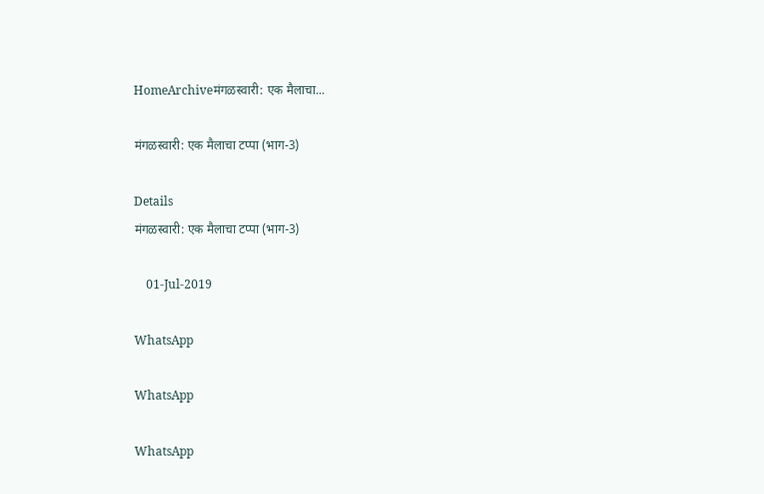HomeArchiveमंगळस्वारी: एक मैलाचा...

मंगळस्वारी: एक मैलाचा टप्पा (भाग-3)

Details
मंगळस्वारी: एक मैलाचा टप्पा (भाग-3)

    01-Jul-2019

WhatsApp

WhatsApp

WhatsApp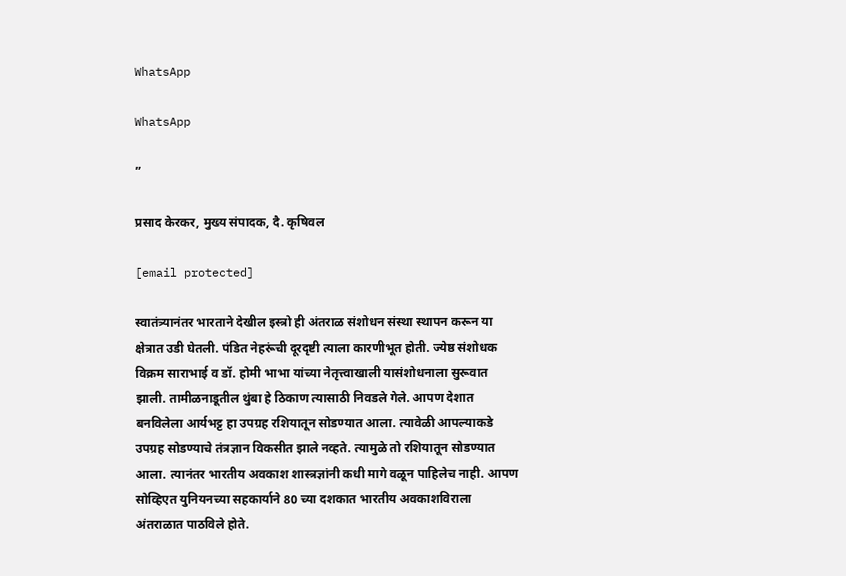WhatsApp

WhatsApp

”

प्रसाद केरकर, मुख्य संपादक, दै. कृषिवल

[email protected]

स्वातंत्र्यानंतर भारताने देखील इस्त्रो ही अंतराळ संशोधन संस्था स्थापन करून या क्षेत्रात उडी घेतली. पंडित नेहरूंची दूरदृष्टी त्याला कारणीभूत होती. ज्येष्ठ संशोधक विक्रम साराभाई व डॉ. होमी भाभा यांच्या नेतृत्त्वाखाली यासंशोधनाला सुरूवात झाली. तामीळनाडूतील थुंबा हे ठिकाण त्यासाठी निवडले गेले. आपण देशात बनविलेला आर्यभट्ट हा उपग्रह रशियातून सोडण्यात आला. त्यावेळी आपल्याकडे उपग्रह सोडण्याचे तंत्रज्ञान विकसीत झाले नव्हते. त्यामुळे तो रशियातून सोडण्यात आला. त्यानंतर भारतीय अवकाश शास्त्रज्ञांनी कधी मागे वळून पाहिलेच नाही. आपण सोव्हिएत युनियनच्या सहकार्याने 80 च्या दशकात भारतीय अवकाशविराला अंतराळात पाठविले होते.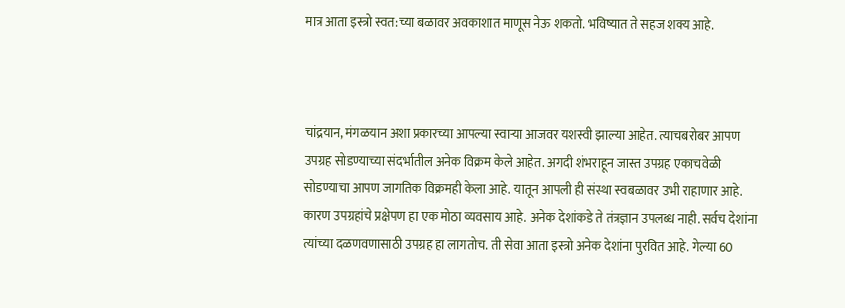मात्र आता इस्त्रो स्वत:च्या बळावर अवकाशात माणूस नेऊ शकतो. भविष्यात ते सहज शक्य आहे.



चांद्रयान, मंगळयान अशा प्रकारच्या आपल्या स्वाऱ्या आजवर यशस्वी झाल्या आहेत. त्याचबरोबर आपण उपग्रह सोडण्याच्या संदर्भातील अनेक विक्रम केले आहेत. अगदी शंभराहून जास्त उपग्रह एकाचवेळी सोडण्याचा आपण जागतिक विक्रमही केला आहे. यातून आपली ही संस्था स्वबळावर उभी राहाणार आहे. कारण उपग्रहांचे प्रक्षेपण हा एक मोठा व्यवसाय आहे. अनेक देशांकडे ते तंत्रज्ञान उपलब्ध नाही. सर्वच देशांना त्यांच्या दळणवणासाठी उपग्रह हा लागतोच. ती सेवा आता इस्त्रो अनेक देशांना पुरवित आहे. गेल्या 60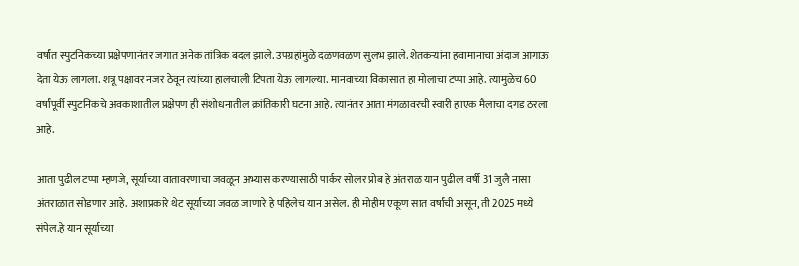वर्षांत स्पुटनिकच्या प्रक्षेपणानंतर जगात अनेक तांत्रिक बदल झाले. उपग्रहांमुळे दळणवळण सुलभ झाले. शेतकर्‍यांना हवामानाचा अंदाज आगाऊ देता येऊ लागला. शत्रू पक्षावर नजर ठेवून त्यांच्या हालचाली टिपता येऊ लागल्या. मानवाच्या विकासात हा मोलाचा टप्पा आहे. त्यामुळेच 60 वर्षांपूर्वी स्पुटनिकचे अवकाशातील प्रक्षेपण ही संशोधनातील क्रांतिकारी घटना आहे. त्यानंतर आता मंगळावरची स्वारी हाएक मैलाचा दगड ठरला आहे.

आता पुढील टप्पा म्हणजे, सूर्याच्या वातावरणाचा जवळून अभ्यास करण्यासाठी पार्कर सोलर प्रोब हे अंतराळ यान पुढील वर्षी 31 जुलै नासा अंतराळात सोडणार आहे. अशाप्रकारे थेट सूर्याच्या जवळ जाणारे हे पहिलेच यान असेल. ही मोहीम एकूण सात वर्षांची असून, ती 2025 मध्ये संपेल.हे यान सूर्याच्या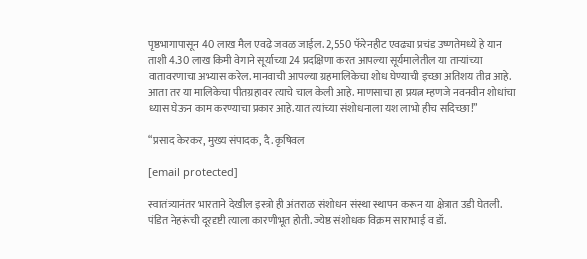पृष्ठभागापासून 40 लाख मैल एवढे जवळ जाईल. 2,550 फॅरेनहीट एवढ्या प्रचंड उष्णतेमध्ये हे यान ताशी 4.30 लाख किमी वेगाने सूर्याच्या 24 प्रदक्षिणा करत आपल्या सूर्यमालेतील या ताऱ्यांच्या वातावरणाचा अभ्यास करेल. मानवाची आपल्या ग्रहमालिकेचा शोध घेण्याची इच्छा अतिशय तीव्र आहे. आता तर या मालिकेचा पीतग्रहावर त्याचे चाल केली आहे. माणसाचा हा प्रयत्न म्हणजे नवनवीन शोधांचा ध्यास घेऊन काम करण्याचा प्रकार आहे.यात त्यांच्या संशोधनाला यश लाभो हीच सदिच्छा!”

“प्रसाद केरकर, मुख्य संपादक, दै. कृषिवल

[email protected]

स्वातंत्र्यानंतर भारताने देखील इस्त्रो ही अंतराळ संशोधन संस्था स्थापन करून या क्षेत्रात उडी घेतली. पंडित नेहरूंची दूरदृष्टी त्याला कारणीभूत होती. ज्येष्ठ संशोधक विक्रम साराभाई व डॉ.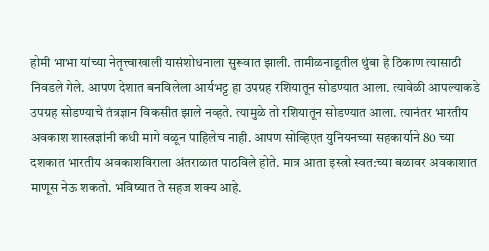होमी भाभा यांच्या नेतृत्त्वाखाली यासंशोधनाला सुरूवात झाली. तामीळनाडूतील थुंबा हे ठिकाण त्यासाठी निवडले गेले. आपण देशात बनविलेला आर्यभट्ट हा उपग्रह रशियातून सोडण्यात आला. त्यावेळी आपल्याकडे उपग्रह सोडण्याचे तंत्रज्ञान विकसीत झाले नव्हते. त्यामुळे तो रशियातून सोडण्यात आला. त्यानंतर भारतीय अवकाश शास्त्रज्ञांनी कधी मागे वळून पाहिलेच नाही. आपण सोव्हिएत युनियनच्या सहकार्याने 80 च्या दशकात भारतीय अवकाशविराला अंतराळात पाठविले होते. मात्र आता इस्त्रो स्वत:च्या बळावर अवकाशात माणूस नेऊ शकतो. भविष्यात ते सहज शक्य आहे.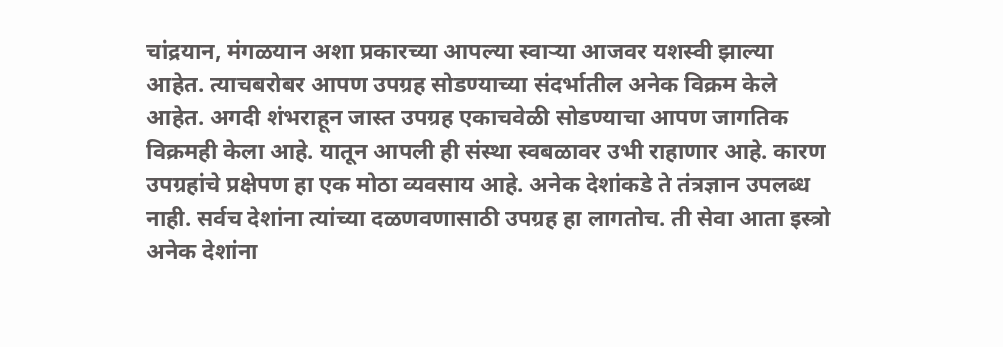चांद्रयान, मंगळयान अशा प्रकारच्या आपल्या स्वाऱ्या आजवर यशस्वी झाल्या आहेत. त्याचबरोबर आपण उपग्रह सोडण्याच्या संदर्भातील अनेक विक्रम केले आहेत. अगदी शंभराहून जास्त उपग्रह एकाचवेळी सोडण्याचा आपण जागतिक विक्रमही केला आहे. यातून आपली ही संस्था स्वबळावर उभी राहाणार आहे. कारण उपग्रहांचे प्रक्षेपण हा एक मोठा व्यवसाय आहे. अनेक देशांकडे ते तंत्रज्ञान उपलब्ध नाही. सर्वच देशांना त्यांच्या दळणवणासाठी उपग्रह हा लागतोच. ती सेवा आता इस्त्रो अनेक देशांना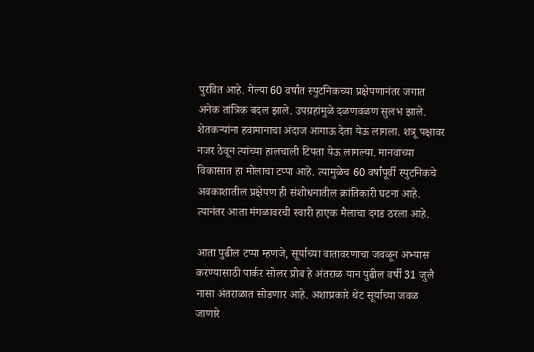पुरवित आहे. गेल्या 60 वर्षांत स्पुटनिकच्या प्रक्षेपणानंतर जगात अनेक तांत्रिक बदल झाले. उपग्रहांमुळे दळणवळण सुलभ झाले. शेतकर्‍यांना हवामानाचा अंदाज आगाऊ देता येऊ लागला. शत्रू पक्षावर नजर ठेवून त्यांच्या हालचाली टिपता येऊ लागल्या. मानवाच्या विकासात हा मोलाचा टप्पा आहे. त्यामुळेच 60 वर्षांपूर्वी स्पुटनिकचे अवकाशातील प्रक्षेपण ही संशोधनातील क्रांतिकारी घटना आहे. त्यानंतर आता मंगळावरची स्वारी हाएक मैलाचा दगड ठरला आहे.

आता पुढील टप्पा म्हणजे, सूर्याच्या वातावरणाचा जवळून अभ्यास करण्यासाठी पार्कर सोलर प्रोब हे अंतराळ यान पुढील वर्षी 31 जुलै नासा अंतराळात सोडणार आहे. अशाप्रकारे थेट सूर्याच्या जवळ जाणारे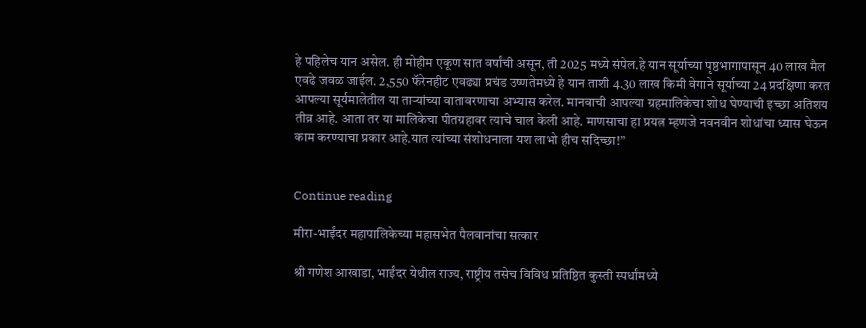हे पहिलेच यान असेल. ही मोहीम एकूण सात वर्षांची असून, ती 2025 मध्ये संपेल.हे यान सूर्याच्या पृष्ठभागापासून 40 लाख मैल एवढे जवळ जाईल. 2,550 फॅरेनहीट एवढ्या प्रचंड उष्णतेमध्ये हे यान ताशी 4.30 लाख किमी वेगाने सूर्याच्या 24 प्रदक्षिणा करत आपल्या सूर्यमालेतील या ताऱ्यांच्या वातावरणाचा अभ्यास करेल. मानवाची आपल्या ग्रहमालिकेचा शोध घेण्याची इच्छा अतिशय तीव्र आहे. आता तर या मालिकेचा पीतग्रहावर त्याचे चाल केली आहे. माणसाचा हा प्रयत्न म्हणजे नवनवीन शोधांचा ध्यास घेऊन काम करण्याचा प्रकार आहे.यात त्यांच्या संशोधनाला यश लाभो हीच सदिच्छा!”


Continue reading

मीरा-भाईंदर महापालिकेच्या महासभेत पैलवानांचा सत्कार

श्री गणेश आखाडा, भाईंदर येथील राज्य, राष्ट्रीय तसेच विविध प्रतिष्ठित कुस्ती स्पर्धांमध्ये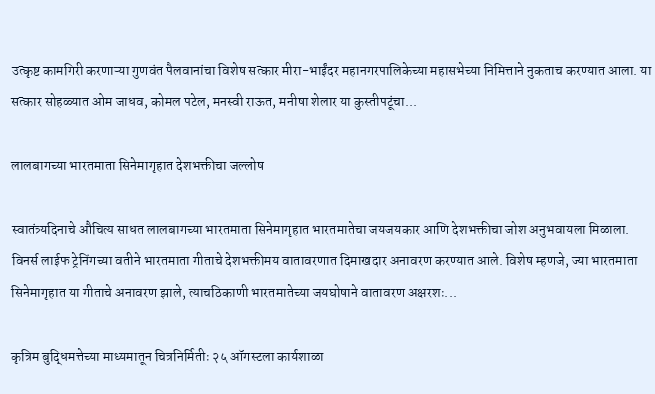उत्कृष्ट कामगिरी करणाऱ्या गुणवंत पैलवानांचा विशेष सत्कार मीरा-भाईंदर महानगरपालिकेच्या महासभेच्या निमित्ताने नुकताच करण्यात आला. या सत्कार सोहळ्यात ओम जाधव, कोमल पटेल, मनस्वी राऊत, मनीषा शेलार या कुस्तीपटूंचा...

लालबागच्या भारतमाता सिनेमागृहात देशभक्तीचा जल्लोष

स्वातंत्र्यदिनाचे औचित्य साधत लालबागच्या भारतमाता सिनेमागृहात भारतमातेचा जयजयकार आणि देशभक्तीचा जोश अनुभवायला मिळाला. विनर्स लाईफ ट्रेनिंगच्या वतीने भारतमाता गीताचे देशभक्तीमय वातावरणात दिमाखदार अनावरण करण्यात आले. विशेष म्हणजे, ज्या भारतमाता सिनेमागृहात या गीताचे अनावरण झाले, त्याचठिकाणी भारतमातेच्या जयघोषाने वातावरण अक्षरशः...

कृत्रिम बुद्धिमत्तेच्या माध्यमातून चित्रनिर्मितीः २५ ऑगस्टला कार्यशाळा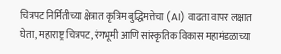चित्रपट निर्मितीच्या क्षेत्रात कृत्रिम बुद्धिमत्तेचा (AI) वाढता वापर लक्षात घेता, महाराष्ट्र चित्रपट, रंगभूमी आणि सांस्कृतिक विकास महामंडळाच्या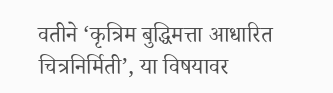वतीने ‘कृत्रिम बुद्धिमत्ता आधारित चित्रनिर्मिती’, या विषयावर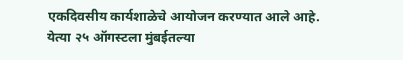एकदिवसीय कार्यशाळेचे आयोजन करण्यात आले आहे. येत्या २५ ऑगस्टला मुंबईतल्या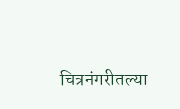चित्रनंगरीतल्या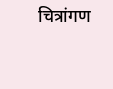चित्रांगण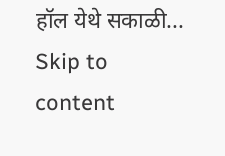हॉल येथे सकाळी...
Skip to content